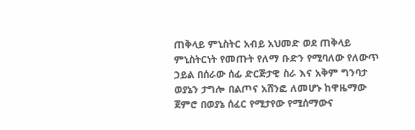ጠቅላይ ምኒስትር አብይ አህመድ ወደ ጠቅላይ ምኒስትርነት የመጡት የለማ ቡድን የሚባለው የለውጥ ኃይል በሰራው ሰፊ ድርጅታዊ ስራ እና አቅም ግንባታ ወያኔን ታግሎ በልጦና አሸንፎ ለመሆኑ ከዋዜማው ጀምሮ በወያኔ ሰፈር የሚታየው የሚሰማውና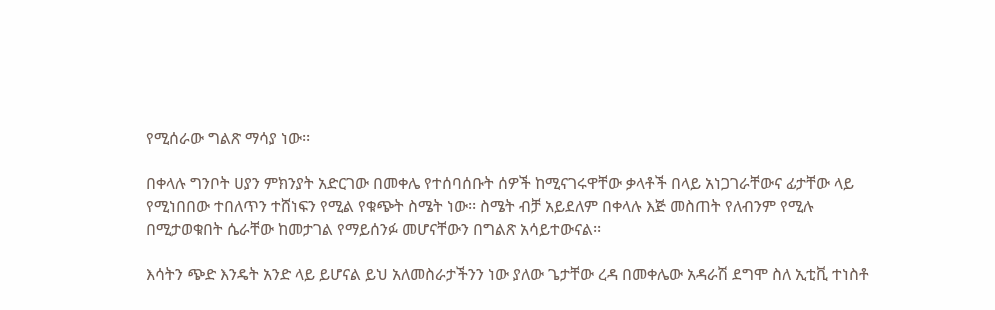የሚሰራው ግልጽ ማሳያ ነው፡፡

በቀላሉ ግንቦት ሀያን ምክንያት አድርገው በመቀሌ የተሰባሰቡት ሰዎች ከሚናገሩዋቸው ቃላቶች በላይ አነጋገራቸውና ፊታቸው ላይ የሚነበበው ተበለጥን ተሸነፍን የሚል የቁጭት ስሜት ነው፡፡ ስሜት ብቻ አይደለም በቀላሉ እጅ መስጠት የለብንም የሚሉ በሚታወቁበት ሴራቸው ከመታገል የማይሰንፉ መሆናቸውን በግልጽ አሳይተውናል፡፡

እሳትን ጭድ እንዴት አንድ ላይ ይሆናል ይህ አለመስራታችንን ነው ያለው ጌታቸው ረዳ በመቀሌው አዳራሽ ደግሞ ስለ ኢቲቪ ተነስቶ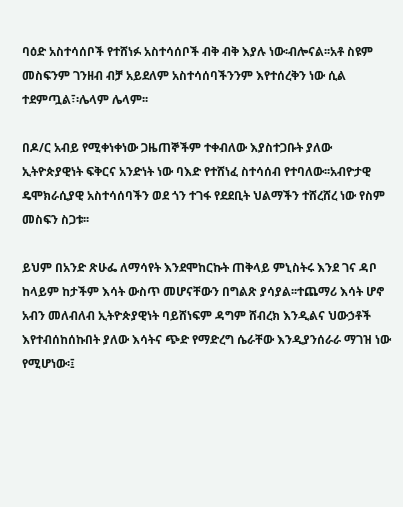ባዕድ አስተሳሰቦች የተሸነፉ አስተሳሰቦች ብቅ ብቅ እያሉ ነው፡ብሎናል፡፡አቶ ስዩም መስፍንም ገንዘብ ብቻ አይደለም አስተሳሰባችንንም እየተሰረቅን ነው ሲል ተደምጧል፣፡ሌላም ሌላም፡፡

በዶ/ር አብይ የሚቀነቀነው ጋዜጠኞችም ተቀብለው እያስተጋቡት ያለው ኢትዮጵያዊነት ፍቅርና አንድነት ነው ባእድ የተሸነፈ ስተሳሰብ የተባለው፡፡አብዮታዊ ዴሞክራሲያዊ አስተሳሰባችን ወደ ጎን ተገፋ የደደቢት ህልማችን ተሸረሸረ ነው የስም መስፍን ስጋቱ፡፡

ይህም በአንድ ጽሁፌ ለማሳየት እንደሞከርኩት ጠቅላይ ምኒስትሩ እንደ ገና ዳቦ ከላይም ከታችም እሳት ውስጥ መሆናቸውን በግልጽ ያሳያል፡፡ተጨማሪ እሳት ሆኖ አብን መለብለብ ኢትዮጵያዊነት ባይሸነፍም ዳግም ሸብረክ እንዲልና ህውኃቶች እየተብሰከሰኩበት ያለው እሳትና ጭድ የማድረግ ሴራቸው እንዲያንሰራራ ማገዝ ነው የሚሆነው፡፤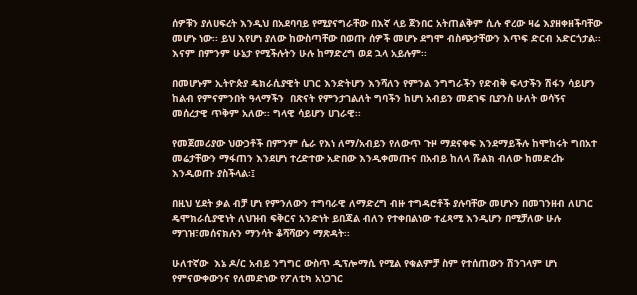ሰዎቹን ያለሀፍረት እንዲህ በአደባባይ የሚያናግራቸው በእኛ ላይ ጀንበር አትጠልቅም ሲሉ ኖረው ዛሬ እያዘቀዘችባቸው መሆኑ ነው፡፡ ይህ እየሆነ ያለው ከውስጣቸው በወጡ ሰዎች መሆኑ ደግሞ ብስጭታቸውን እጥፍ ድርብ አድርጎታል፡፡ እናም በምንም ሁኔታ የሚችሉትን ሁሉ ከማድረግ ወደ ኋላ አይሉም፡፡

በመሆኑም ኢትዮጵያ ዴክራሲያዊት ሀገር እንድትሆን እንሻለን የምንል ንግግራችን የድብቅ ፍላታችን ሽፋን ሳይሆን ከልብ የምናምንበት ዓላማችን  በጽናት የምንታገልለት ግባችን ከሆነ አብይን መደገፍ ቢያንስ ሁለት ወሳኝና መሰረታዊ ጥቅም አለው፡፡ ግላዊ ሳይሆን ሀገራዊ፡፡

የመጀመሪያው ህውኃቶች በምንም ሴራ የእነ ለማ/አብይን የለውጥ ጉዞ ማደናቀፍ እንደማይችሉ ከሞከሩት ግበአተ መሬታቸውን ማፋጠን እንደሆነ ተረድተው አድበው እንዲቀመጡና በአብይ ከለላ ሹልክ ብለው ከመድረኩ እንዲወጡ ያስችላል፡፤

በዚህ ሂደት ቃል ብቻ ሆነ የምንለውን ተግባራዊ ለማድረግ ብዙ ተግዳሮቶች ያሉባቸው መሆኑን በመገንዘብ ለሀገር ዴሞክራሲያዊነት ለህዝብ ፍቅርና አንድነት ይበጃል ብለን የተቀበልነው ተፈጻሚ እንዲሆን በሚቻለው ሁሉ ማገዝ፣መሰናክሉን ማንሳት ቆሻሻውን ማጽዳት፡፡

ሁለተኛው  እኔ ዶ/ር አብይ ንግግር ውስጥ ዲፕሎማሲ የሚል የቁልምቻ ስም የተሰጠውን ሽንገላም ሆነ የምናውቀውንና የለመድነው የፖለቲካ አነጋገር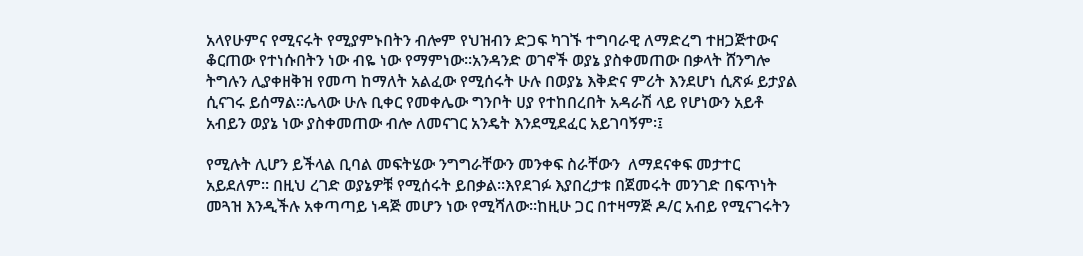አላየሁምና የሚናሩት የሚያምኑበትን ብሎም የህዝብን ድጋፍ ካገኙ ተግባራዊ ለማድረግ ተዘጋጅተውና ቆርጠው የተነሱበትን ነው ብዬ ነው የማምነው፡፡አንዳንድ ወገኖች ወያኔ ያስቀመጠው በቃላት ሸንግሎ ትግሉን ሊያቀዘቅዝ የመጣ ከማለት አልፈው የሚሰሩት ሁሉ በወያኔ እቅድና ምሪት እንደሆነ ሲጽፉ ይታያል ሲናገሩ ይሰማል፡፡ሌላው ሁሉ ቢቀር የመቀሌው ግንቦት ሀያ የተከበረበት አዳራሽ ላይ የሆነውን አይቶ አብይን ወያኔ ነው ያስቀመጠው ብሎ ለመናገር አንዴት እንደሚደፈር አይገባኝም፡፤

የሚሉት ሊሆን ይችላል ቢባል መፍትሄው ንግግራቸውን መንቀፍ ስራቸውን  ለማደናቀፍ መታተር አይደለም፡፡ በዚህ ረገድ ወያኔዎቹ የሚሰሩት ይበቃል፡፡እየደገፉ እያበረታቱ በጀመሩት መንገድ በፍጥነት መጓዝ እንዲችሉ አቀጣጣይ ነዳጅ መሆን ነው የሚሻለው፡፡ከዚሁ ጋር በተዛማጅ ዶ/ር አብይ የሚናገሩትን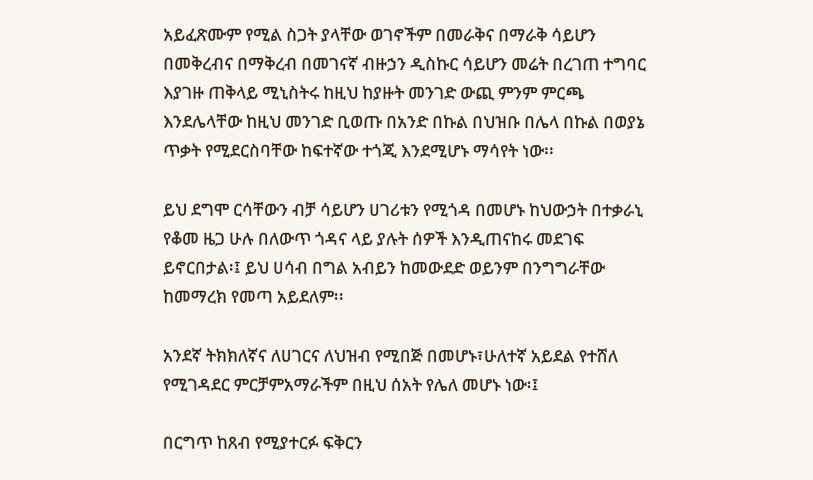አይፈጽሙም የሚል ስጋት ያላቸው ወገኖችም በመራቅና በማራቅ ሳይሆን በመቅረብና በማቅረብ በመገናኛ ብዙኃን ዲስኩር ሳይሆን መሬት በረገጠ ተግባር እያገዙ ጠቅላይ ሚኒስትሩ ከዚህ ከያዙት መንገድ ውጪ ምንም ምርጫ እንደሌላቸው ከዚህ መንገድ ቢወጡ በአንድ በኩል በህዝቡ በሌላ በኩል በወያኔ ጥቃት የሚደርስባቸው ከፍተኛው ተጎጂ እንደሚሆኑ ማሳየት ነው፡፡

ይህ ደግሞ ርሳቸውን ብቻ ሳይሆን ሀገሪቱን የሚጎዳ በመሆኑ ከህውኃት በተቃራኒ የቆመ ዜጋ ሁሉ በለውጥ ጎዳና ላይ ያሉት ሰዎች እንዲጠናከሩ መደገፍ ይኖርበታል፡፤ ይህ ሀሳብ በግል አብይን ከመውደድ ወይንም በንግግራቸው ከመማረክ የመጣ አይደለም፡፡

አንደኛ ትክክለኛና ለሀገርና ለህዝብ የሚበጅ በመሆኑ፣ሁለተኛ አይደል የተሸለ የሚገዳደር ምርቻምአማራችም በዚህ ሰአት የሌለ መሆኑ ነው፡፤

በርግጥ ከጸብ የሚያተርፉ ፍቅርን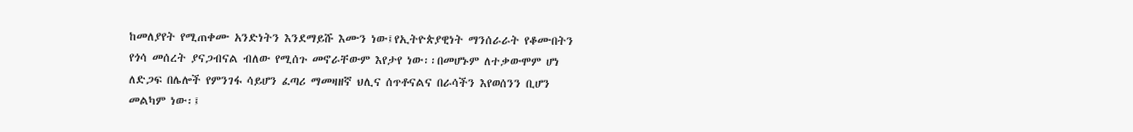ከመለያየት የሚጠቀሙ አንድነትን እንደማይሹ እሙን ነው፤የኢትዮጵያዊነት ማንሰራራት የቆሙበትን የጎሳ መሰረት ያናጋብናል ብለው የሚሰጉ መኖራቸውም እየታየ ነው፡፡በመሆኑም ለተቃውሞም ሆነ ለድጋፍ በሌሎች የምንገፋ ሳይሆን ፈጣሪ ማመዛዘኛ ህሊና ሰጥቶናልና በራሳችን እየወሰንን ቢሆን መልካም ነው፡፤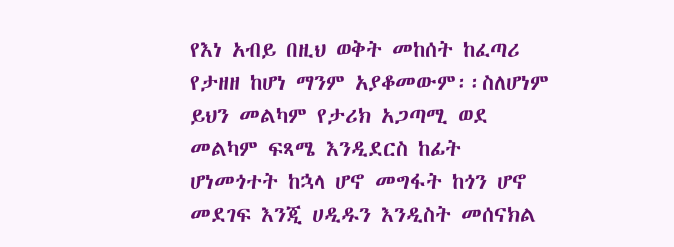የእነ አብይ በዚህ ወቅት መከሰት ከፈጣሪ የታዘዘ ከሆነ ማንም አያቆመውም፡፡ስለሆነም ይህን መልካም የታሪክ አጋጣሚ ወደ መልካም ፍጻሜ እንዲደርስ ከፊት ሆነመጎተት ከኋላ ሆኖ መግፋት ከጎን ሆኖ መደገፍ እንጂ ሀዲዱን እንዲስት መሰናክል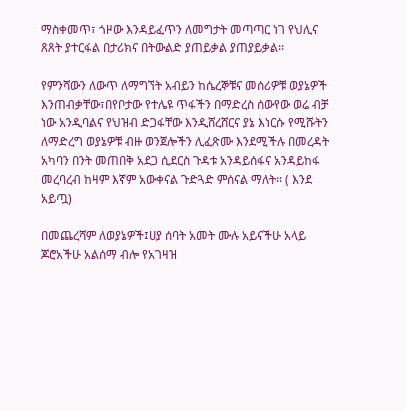ማስቀመጥ፣ ጎዞው እንዳይፈጥን ለመግታት መጣጣር ነገ የህሊና ጸጸት ያተርፋል በታሪክና በትውልድ ያጠይቃል ያጠያይቃል፡፡

የምንሻውን ለውጥ ለማግኘት አብይን ከሴረኞቹና መሰሪዎቹ ወያኔዎች እንጠብቃቸው፣በየቦታው የተሌዩ ጥፋችን በማድረስ ሰውየው ወሬ ብቻ ነው አንዲባልና የህዝብ ድጋፋቸው እንዲሸረሸርና ያኔ እነርሱ የሚሹትን  ለማድረግ ወያኔዎቹ ብዙ ወንጀሎችን ሊፈጽሙ እንደሚችሉ በመረዳት አካባን በንት መጠበቅ አደጋ ሲደርስ ጉዳቱ አንዳይሰፋና አንዳይከፋ መረባረብ ከዛም እኛም አውቀናል ጉድጓድ ምሰናል ማለት፡፡ ( እንደ አይጧ)

በመጨረሻም ለወያኔዎች፤ሀያ ሰባት አመት ሙሉ አይናችሁ አላይ ጆሮአችሁ አልሰማ ብሎ የአገዛዝ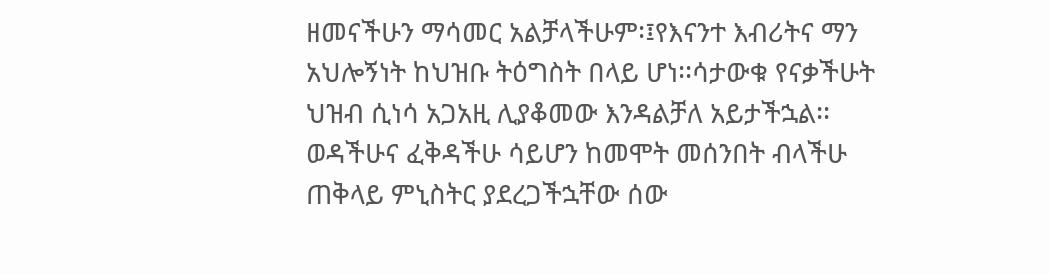ዘመናችሁን ማሳመር አልቻላችሁም፡፤የእናንተ እብሪትና ማን አህሎኝነት ከህዝቡ ትዕግስት በላይ ሆነ፡፡ሳታውቁ የናቃችሁት ህዝብ ሲነሳ አጋአዚ ሊያቆመው እንዳልቻለ አይታችኋል፡፡ ወዳችሁና ፈቅዳችሁ ሳይሆን ከመሞት መሰንበት ብላችሁ ጠቅላይ ምኒስትር ያደረጋችኋቸው ሰው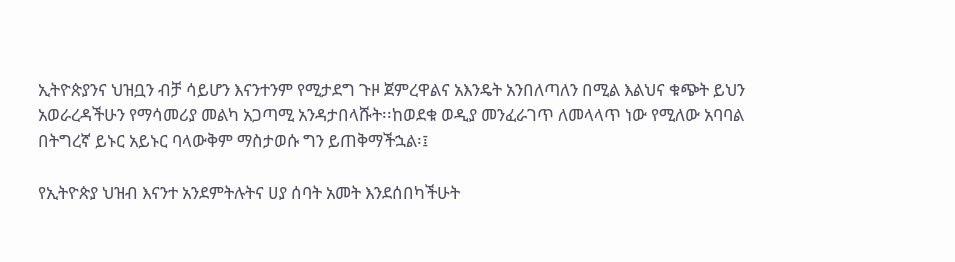ኢትዮጵያንና ህዝቧን ብቻ ሳይሆን እናንተንም የሚታደግ ጉዞ ጀምረዋልና አእንዴት አንበለጣለን በሚል እልህና ቁጭት ይህን አወራረዳችሁን የማሳመሪያ መልካ አጋጣሚ አንዳታበላሹት፡፡ከወደቁ ወዲያ መንፈራገጥ ለመላላጥ ነው የሚለው አባባል በትግረኛ ይኑር አይኑር ባላውቅም ማስታወሱ ግን ይጠቅማችኋል፡፤

የኢትዮጵያ ህዝብ እናንተ አንደምትሉትና ሀያ ሰባት አመት እንደሰበካችሁት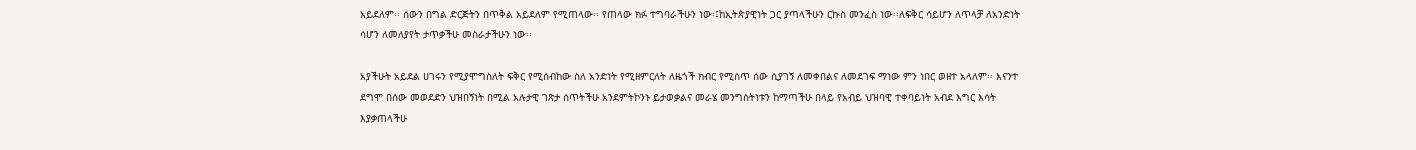አይደለም፡፡ ሰውን በግል ድርጅትን በጥቅል አይደለም የሚጠላው፡፡ የጠላው ክፉ ተግባራችሁን ነው፡፤ከኢትጵያዊነት ጋር ያጣላችሁን ርኩስ መንፈስ ነው፡፡ለፍቅር ሳይሆን ለጥላቻ ለአንድነት ሳሆን ለመለያየት ታጥቃችሁ መስራታችሁን ነው፡፡

አያችሁት አይደል ሀገሩን የሚያሞግስለት ፍቅር የሚሰብከው ስለ አንድነት የሚዘምርለት ለዜጎች ክብር የሚሰጥ ሰው ሲያገኝ ለመቀበልና ለመደገፍ ማነው ምን ነበር ወዘተ አላለም፡፡ እናንተ ደግሞ በሰው መወደድን ህዝበኝነት በሚል አሉታዊ ገጽታ ሰጥትችሁ አንደምትኮንኑ ይታወቃልና መራሄ መንግስትነቱን ከማጣችሁ በላይ የአብይ ህዝባዊ ተቀባይነት አብደ እግር እሳት እያቃጠላችሁ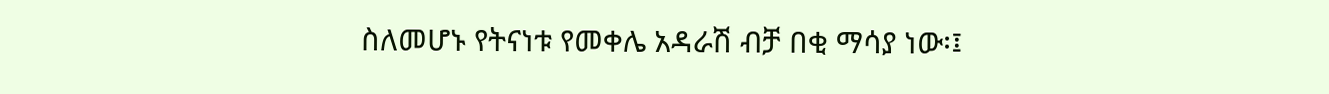ስለመሆኑ የትናነቱ የመቀሌ አዳራሽ ብቻ በቂ ማሳያ ነው፡፤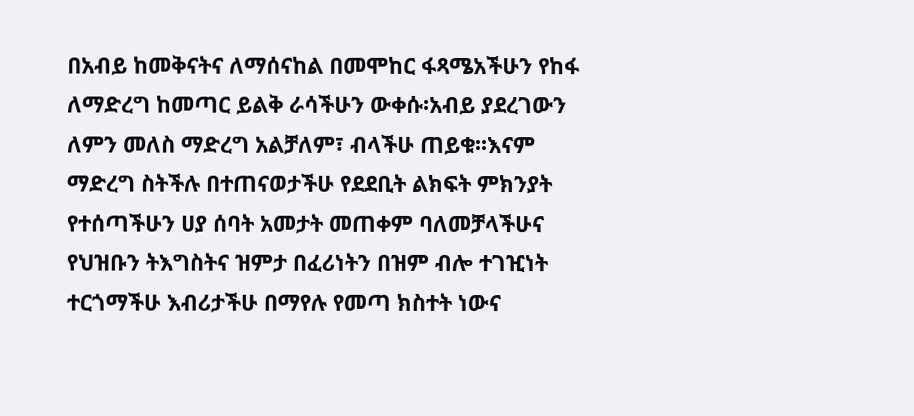በአብይ ከመቅናትና ለማሰናከል በመሞከር ፋጻሜአችሁን የከፋ ለማድረግ ከመጣር ይልቅ ራሳችሁን ውቀሱ፡አብይ ያደረገውን ለምን መለስ ማድረግ አልቻለም፣ ብላችሁ ጠይቁ፡፡እናም ማድረግ ስትችሉ በተጠናወታችሁ የደደቢት ልክፍት ምክንያት የተሰጣችሁን ሀያ ሰባት አመታት መጠቀም ባለመቻላችሁና የህዝቡን ትእግስትና ዝምታ በፈሪነትን በዝም ብሎ ተገዢነት ተርጎማችሁ እብሪታችሁ በማየሉ የመጣ ክስተት ነውና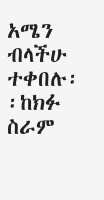አሜን ብላችሁ ተቀበሉ፡፡ከክፉ ስራም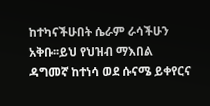ከተካናችሁበት ሴራም ራሳችሁን አቅቡ፡፡ይህ የህዝብ ማእበል ዳግመኛ ከተነሳ ወደ ሱናሜ ይቀየርና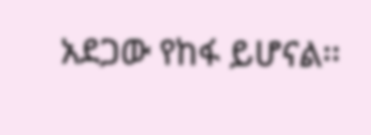አደጋው የከፋ ይሆናል፡፡